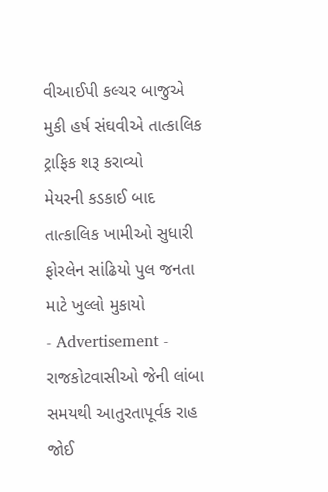વીઆઈપી કલ્ચર બાજુએ મુકી હર્ષ સંઘવીએ તાત્કાલિક ટ્રાફિક શરૂ કરાવ્યો
મેયરની કડકાઈ બાદ તાત્કાલિક ખામીઓ સુધારી ફોરલેન સાંઢિયો પુલ જનતા માટે ખુલ્લો મુકાયો
- Advertisement -
રાજકોટવાસીઓ જેની લાંબા સમયથી આતુરતાપૂર્વક રાહ જોઈ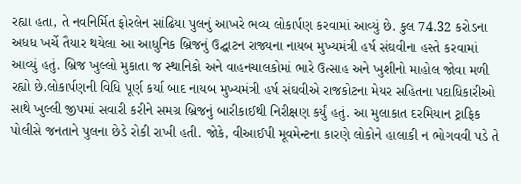રહ્યા હતા, તે નવનિર્મિત ફોરલેન સાંઢિયા પુલનું આખરે ભવ્ય લોકાર્પણ કરવામાં આવ્યું છે. કુલ 74.32 કરોડના અધધ ખર્ચે તૈયાર થયેલા આ આધુનિક બ્રિજનું ઉદ્ઘાટન રાજ્યના નાયબ મુખ્યમંત્રી હર્ષ સંઘવીના હસ્તે કરવામાં આવ્યું હતું. બ્રિજ ખુલ્લો મુકાતા જ સ્થાનિકો અને વાહનચાલકોમાં ભારે ઉત્સાહ અને ખુશીનો માહોલ જોવા મળી રહ્યો છે.લોકાર્પણની વિધિ પૂર્ણ કર્યા બાદ નાયબ મુખ્યમંત્રી હર્ષ સંઘવીએ રાજકોટના મેયર સહિતના પદાધિકારીઓ સાથે ખુલ્લી જીપમાં સવારી કરીને સમગ્ર બ્રિજનું બારીકાઈથી નિરીક્ષણ કર્યું હતું. આ મુલાકાત દરમિયાન ટ્રાફિક પોલીસે જનતાને પુલના છેડે રોકી રાખી હતી. જોકે, વીઆઈપી મૂવમેન્ટના કારણે લોકોને હાલાકી ન ભોગવવી પડે તે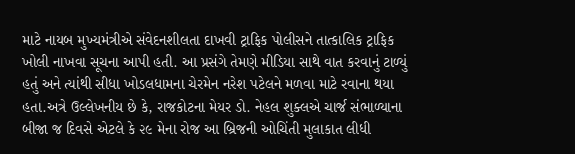માટે નાયબ મુખ્યમંત્રીએ સંવેદનશીલતા દાખવી ટ્રાફિક પોલીસને તાત્કાલિક ટ્રાફિક ખોલી નાખવા સૂચના આપી હતી. આ પ્રસંગે તેમણે મીડિયા સાથે વાત કરવાનું ટાળ્યું હતું અને ત્યાંથી સીધા ખોડલધામના ચેરમેન નરેશ પટેલને મળવા માટે રવાના થયા હતા.અત્રે ઉલ્લેખનીય છે કે, રાજકોટના મેયર ડો. નેહલ શુક્લએ ચાર્જ સંભાળ્યાના બીજા જ દિવસે એટલે કે ૨૯ મેના રોજ આ બ્રિજની ઓચિંતી મુલાકાત લીધી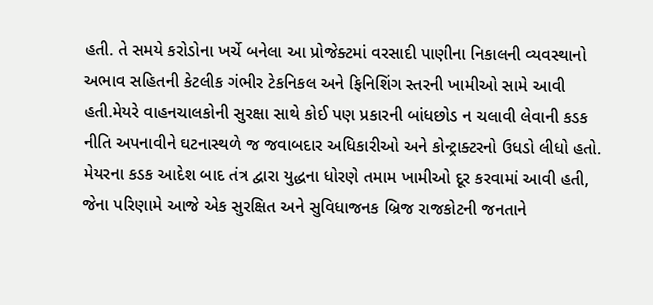હતી. તે સમયે કરોડોના ખર્ચે બનેલા આ પ્રોજેક્ટમાં વરસાદી પાણીના નિકાલની વ્યવસ્થાનો અભાવ સહિતની કેટલીક ગંભીર ટેકનિકલ અને ફિનિશિંગ સ્તરની ખામીઓ સામે આવી હતી.મેયરે વાહનચાલકોની સુરક્ષા સાથે કોઈ પણ પ્રકારની બાંધછોડ ન ચલાવી લેવાની કડક નીતિ અપનાવીને ઘટનાસ્થળે જ જવાબદાર અધિકારીઓ અને કોન્ટ્રાક્ટરનો ઉધડો લીધો હતો. મેયરના કડક આદેશ બાદ તંત્ર દ્વારા યુદ્ધના ધોરણે તમામ ખામીઓ દૂર કરવામાં આવી હતી, જેના પરિણામે આજે એક સુરક્ષિત અને સુવિધાજનક બ્રિજ રાજકોટની જનતાને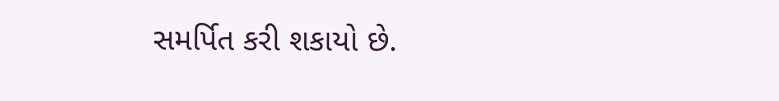સમર્પિત કરી શકાયો છે.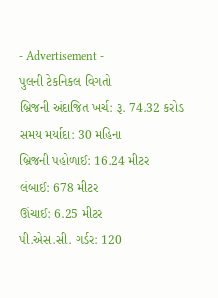- Advertisement -
પુલની ટેકનિકલ વિગતો
બ્રિજની અંદાજિત ખર્ચ: રૂ. 74.32 કરોડ
સમય મર્યાદા: 30 મહિના
બ્રિજની પહોળાઈ: 16.24 મીટર
લંબાઈ: 678 મીટર
ઊંચાઈ: 6.25 મીટર
પી.એસ.સી. ગર્ડર: 120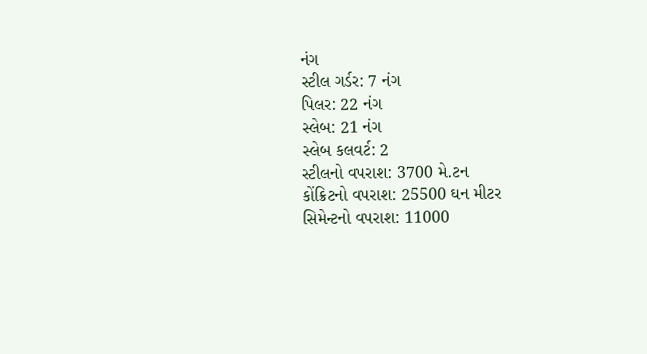નંગ
સ્ટીલ ગર્ડર: 7 નંગ
પિલર: 22 નંગ
સ્લેબ: 21 નંગ
સ્લેબ કલવર્ટ: 2
સ્ટીલનો વપરાશ: 3700 મે.ટન
કોંક્રિટનો વપરાશ: 25500 ઘન મીટર
સિમેન્ટનો વપરાશ: 11000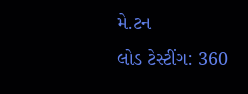મે.ટન
લોડ ટેસ્ટીંગ: 360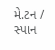મે.ટન / સ્પાન